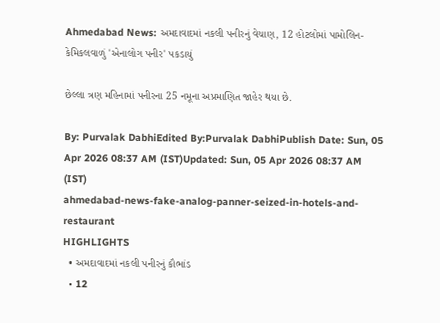Ahmedabad News: અમદાવાદમાં નકલી પનીરનું વેચાણ, 12 હોટલોમાં પામોલિન-કેમિકલવાળું 'એનાલોગ પનીર' પકડાયું

છેલ્લા ત્રણ મહિનામાં પનીરના 25 નમૂના અપ્રમાણિત જાહેર થયા છે.

By: Purvalak DabhiEdited By:Purvalak DabhiPublish Date: Sun, 05 Apr 2026 08:37 AM (IST)Updated: Sun, 05 Apr 2026 08:37 AM (IST)
ahmedabad-news-fake-analog-panner-seized-in-hotels-and-restaurant
HIGHLIGHTS
  • અમદાવાદમાં નકલી પનીરનું કૌભાંડ
  • 12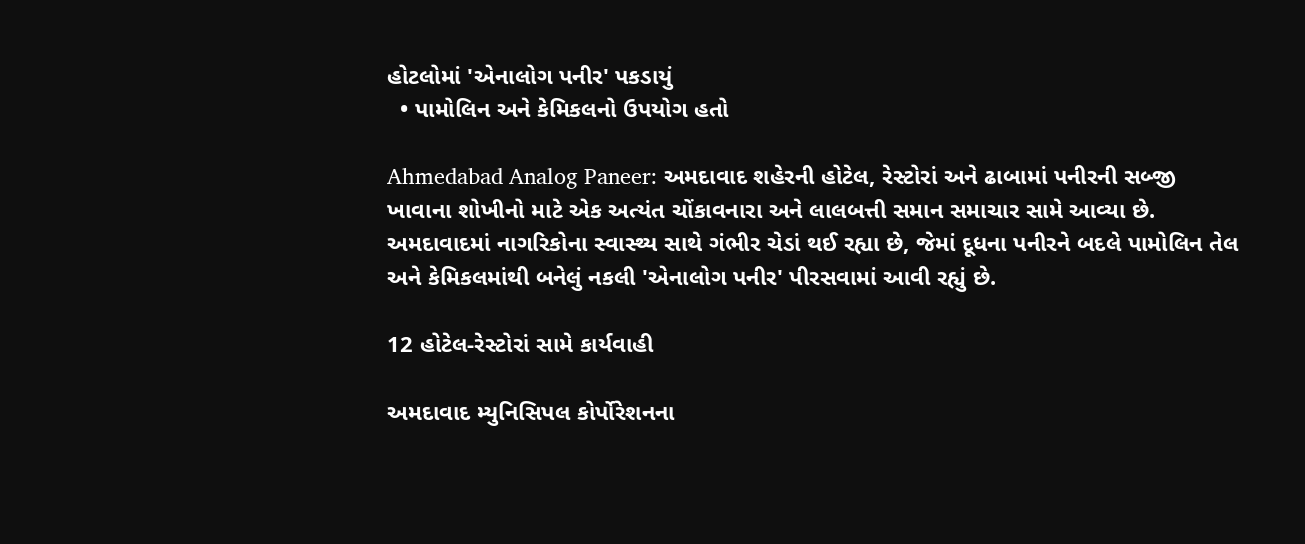હોટલોમાં 'એનાલોગ પનીર' પકડાયું
  • પામોલિન અને કેમિકલનો ઉપયોગ હતો

Ahmedabad Analog Paneer: અમદાવાદ શહેરની હોટેલ, રેસ્ટોરાં અને ઢાબામાં પનીરની સબ્જી ખાવાના શોખીનો માટે એક અત્યંત ચોંકાવનારા અને લાલબત્તી સમાન સમાચાર સામે આવ્યા છે. અમદાવાદમાં નાગરિકોના સ્વાસ્થ્ય સાથે ગંભીર ચેડાં થઈ રહ્યા છે, જેમાં દૂધના પનીરને બદલે પામોલિન તેલ અને કેમિકલમાંથી બનેલું નકલી 'એનાલોગ પનીર' પીરસવામાં આવી રહ્યું છે.

12 હોટેલ-રેસ્ટોરાં સામે કાર્યવાહી

અમદાવાદ મ્યુનિસિપલ કોર્પોરેશનના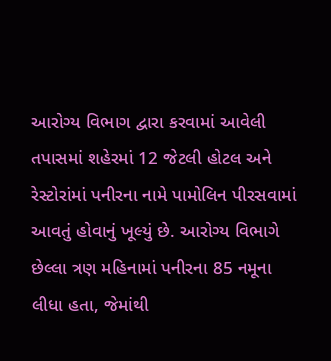આરોગ્ય વિભાગ દ્વારા કરવામાં આવેલી તપાસમાં શહેરમાં 12 જેટલી હોટલ અને રેસ્ટોરાંમાં પનીરના નામે પામોલિન પીરસવામાં આવતું હોવાનું ખૂલ્યું છે. આરોગ્ય વિભાગે છેલ્લા ત્રણ મહિનામાં પનીરના 85 નમૂના લીધા હતા, જેમાંથી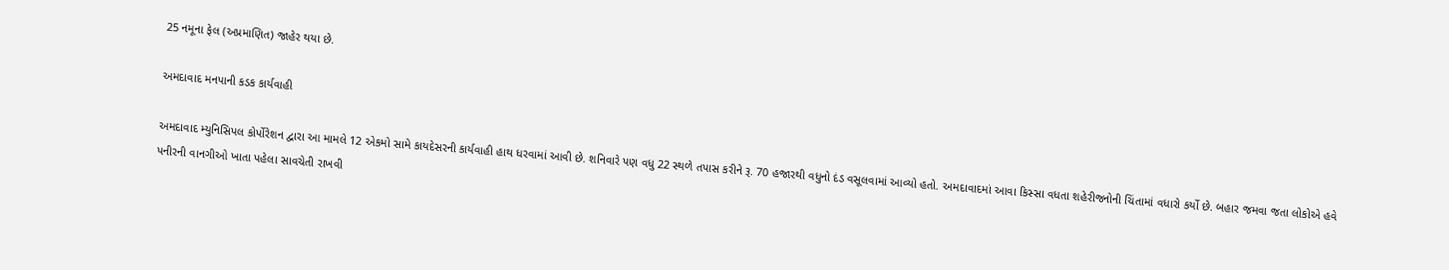25 નમૂના ફેલ (અપ્રમાણિત) જાહેર થયા છે.

અમદાવાદ મનપાની કડક કાર્યવાહી

અમદાવાદ મ્યુનિસિપલ કોર્પોરેશન દ્વારા આ મામલે 12 એકમો સામે કાયદેસરની કાર્યવાહી હાથ ધરવામાં આવી છે. શનિવારે પણ વધુ 22 સ્થળે તપાસ કરીને રૂ. 70 હજારથી વધુનો દંડ વસૂલવામાં આવ્યો હતો. અમદાવાદમાં આવા કિસ્સા વધતા શહેરીજનોની ચિંતામાં વધારો કર્યો છે. બહાર જમવા જતા લોકોએ હવે પનીરની વાનગીઓ ખાતા પહેલા સાવચેતી રાખવી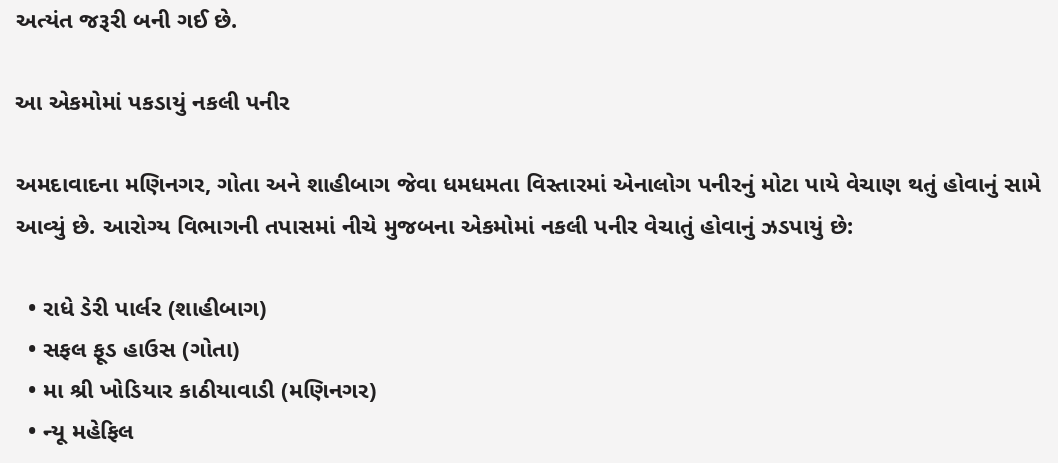અત્યંત જરૂરી બની ગઈ છે.

આ એકમોમાં પકડાયું નકલી પનીર

અમદાવાદના મણિનગર, ગોતા અને શાહીબાગ જેવા ધમધમતા વિસ્તારમાં એનાલોગ પનીરનું મોટા પાયે વેચાણ થતું હોવાનું સામે આવ્યું છે. આરોગ્ય વિભાગની તપાસમાં નીચે મુજબના એકમોમાં નકલી પનીર વેચાતું હોવાનું ઝડપાયું છે:

  • રાધે ડેરી પાર્લર (શાહીબાગ)
  • સફલ ફૂડ હાઉસ (ગોતા)
  • મા શ્રી ખોડિયાર કાઠીયાવાડી (મણિનગર)
  • ન્યૂ મહેફિલ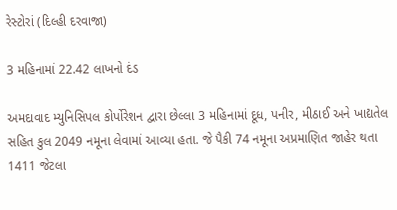રેસ્ટોરાં (દિલ્હી દરવાજા)

3 મહિનામાં 22.42 લાખનો દંડ

અમદાવાદ મ્યુનિસિપલ કોર્પોરેશન દ્વારા છેલ્લા 3 મહિનામાં દૂધ, પનીર, મીઠાઈ અને ખાદ્યતેલ સહિત કુલ 2049 નમૂના લેવામાં આવ્યા હતા. જે પૈકી 74 નમૂના અપ્રમાણિત જાહેર થતા 1411 જેટલા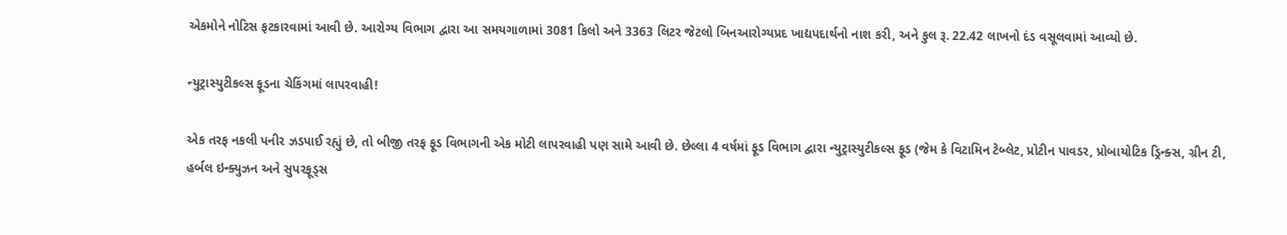એકમોને નોટિસ ફટકારવામાં આવી છે. આરોગ્ય વિભાગ દ્વારા આ સમયગાળામાં 3081 કિલો અને 3363 લિટર જેટલો બિનઆરોગ્યપ્રદ ખાદ્યપદાર્થનો નાશ કરી, અને કુલ રૂ. 22.42 લાખનો દંડ વસૂલવામાં આવ્યો છે.

ન્યુટ્રાસ્યુટીકલ્સ ફૂડના ચેકિંગમાં લાપરવાહી!

એક તરફ નકલી પનીર ઝડપાઈ રહ્યું છે, તો બીજી તરફ ફૂડ વિભાગની એક મોટી લાપરવાહી પણ સામે આવી છે. છેલ્લા 4 વર્ષમાં ફૂડ વિભાગ દ્વારા ન્યુટ્રાસ્યુટીકલ્સ ફૂડ (જેમ કે વિટામિન ટેબ્લેટ, પ્રોટીન પાવડર, પ્રોબાયોટિક ડ્રિન્ક્સ, ગ્રીન ટી, હર્બલ ઇન્ક્યુઝન અને સુપરફૂડ્સ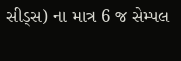સીડ્સ) ના માત્ર 6 જ સેમ્પલ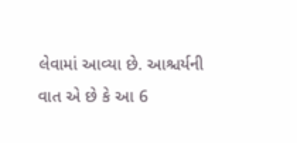લેવામાં આવ્યા છે. આશ્ચર્યની વાત એ છે કે આ 6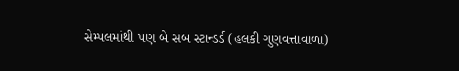સેમ્પલમાંથી પણ બે સબ સ્ટાન્ડર્ડ (હલકી ગુણવત્તાવાળા)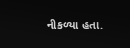નીકળ્યા હતા.